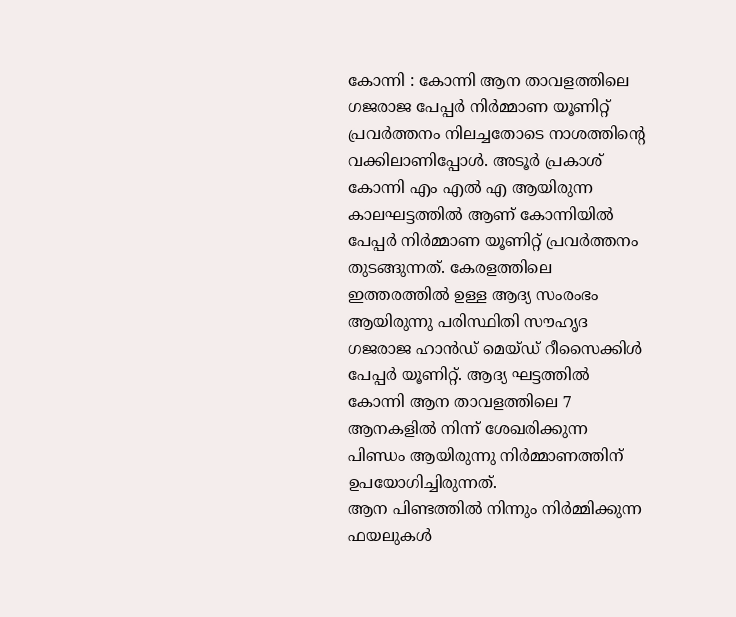കോന്നി : കോന്നി ആന താവളത്തിലെ ഗജരാജ പേപ്പർ നിർമ്മാണ യൂണിറ്റ് പ്രവർത്തനം നിലച്ചതോടെ നാശത്തിന്റെ വക്കിലാണിപ്പോൾ. അടൂർ പ്രകാശ് കോന്നി എം എൽ എ ആയിരുന്ന കാലഘട്ടത്തിൽ ആണ് കോന്നിയിൽ പേപ്പർ നിർമ്മാണ യൂണിറ്റ് പ്രവർത്തനം തുടങ്ങുന്നത്. കേരളത്തിലെ ഇത്തരത്തിൽ ഉള്ള ആദ്യ സംരംഭം ആയിരുന്നു പരിസ്ഥിതി സൗഹൃദ ഗജരാജ ഹാൻഡ് മെയ്ഡ് റീസൈക്കിൾ പേപ്പർ യൂണിറ്റ്. ആദ്യ ഘട്ടത്തിൽ കോന്നി ആന താവളത്തിലെ 7 ആനകളിൽ നിന്ന് ശേഖരിക്കുന്ന പിണ്ഡം ആയിരുന്നു നിർമ്മാണത്തിന് ഉപയോഗിച്ചിരുന്നത്.
ആന പിണ്ടത്തിൽ നിന്നും നിർമ്മിക്കുന്ന ഫയലുകൾ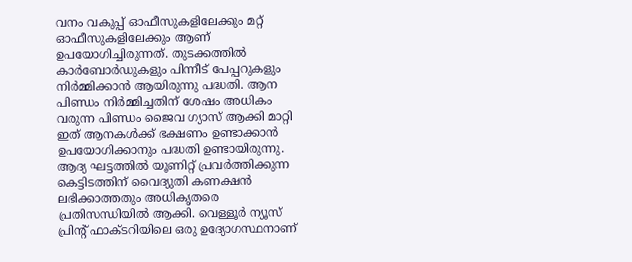വനം വകുപ്പ് ഓഫീസുകളിലേക്കും മറ്റ് ഓഫീസുകളിലേക്കും ആണ് ഉപയോഗിച്ചിരുന്നത്. തുടക്കത്തിൽ കാർബോർഡുകളും പിന്നീട് പേപ്പറുകളും നിർമ്മിക്കാൻ ആയിരുന്നു പദ്ധതി. ആന പിണ്ഡം നിർമ്മിച്ചതിന് ശേഷം അധികം വരുന്ന പിണ്ഡം ജൈവ ഗ്യാസ് ആക്കി മാറ്റി ഇത് ആനകൾക്ക് ഭക്ഷണം ഉണ്ടാക്കാൻ ഉപയോഗിക്കാനും പദ്ധതി ഉണ്ടായിരുന്നു.
ആദ്യ ഘട്ടത്തിൽ യൂണിറ്റ് പ്രവർത്തിക്കുന്ന കെട്ടിടത്തിന് വൈദ്യുതി കണക്ഷൻ ലഭിക്കാത്തതും അധികൃതരെ പ്രതിസന്ധിയിൽ ആക്കി. വെള്ളൂർ ന്യൂസ് പ്രിന്റ് ഫാക്ടറിയിലെ ഒരു ഉദ്യോഗസ്ഥനാണ്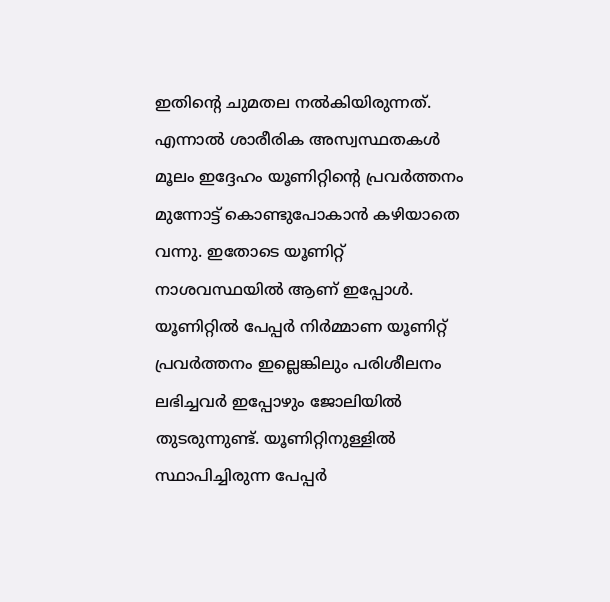ഇതിന്റെ ചുമതല നൽകിയിരുന്നത്. എന്നാൽ ശാരീരിക അസ്വസ്ഥതകൾ മൂലം ഇദ്ദേഹം യൂണിറ്റിന്റെ പ്രവർത്തനം മുന്നോട്ട് കൊണ്ടുപോകാൻ കഴിയാതെ വന്നു. ഇതോടെ യൂണിറ്റ് നാശവസ്ഥയിൽ ആണ് ഇപ്പോൾ. യൂണിറ്റിൽ പേപ്പർ നിർമ്മാണ യൂണിറ്റ് പ്രവർത്തനം ഇല്ലെങ്കിലും പരിശീലനം ലഭിച്ചവർ ഇപ്പോഴും ജോലിയിൽ തുടരുന്നുണ്ട്. യൂണിറ്റിനുള്ളിൽ സ്ഥാപിച്ചിരുന്ന പേപ്പർ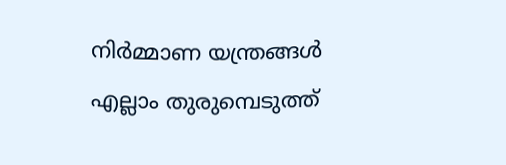നിർമ്മാണ യന്ത്രങ്ങൾ എല്ലാം തുരുമ്പെടുത്ത്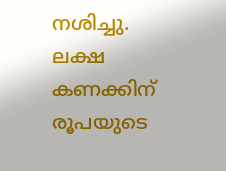നശിച്ചു. ലക്ഷ കണക്കിന് രൂപയുടെ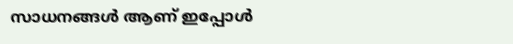സാധനങ്ങൾ ആണ് ഇപ്പോൾ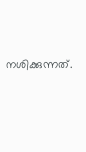നശിക്കുന്നത്.